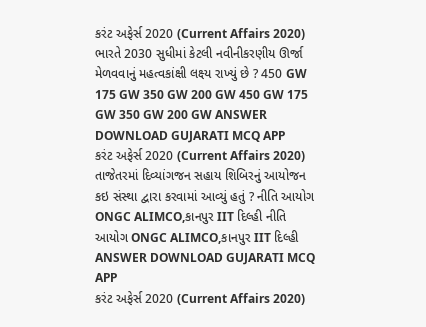કરંટ અફેર્સ 2020 (Current Affairs 2020) ભારતે 2030 સુધીમાં કેટલી નવીનીકરણીય ઊર્જા મેળવવાનું મહત્વકાંક્ષી લક્ષ્ય રાખ્યું છે ? 450 GW 175 GW 350 GW 200 GW 450 GW 175 GW 350 GW 200 GW ANSWER DOWNLOAD GUJARATI MCQ APP
કરંટ અફેર્સ 2020 (Current Affairs 2020) તાજેતરમાં દિવ્યાંગજન સહાય શિબિરનું આયોજન કઇ સંસ્થા દ્વારા કરવામાં આવ્યું હતું ? નીતિ આયોગ ONGC ALIMCO,કાનપુર IIT દિલ્હી નીતિ આયોગ ONGC ALIMCO,કાનપુર IIT દિલ્હી ANSWER DOWNLOAD GUJARATI MCQ APP
કરંટ અફેર્સ 2020 (Current Affairs 2020)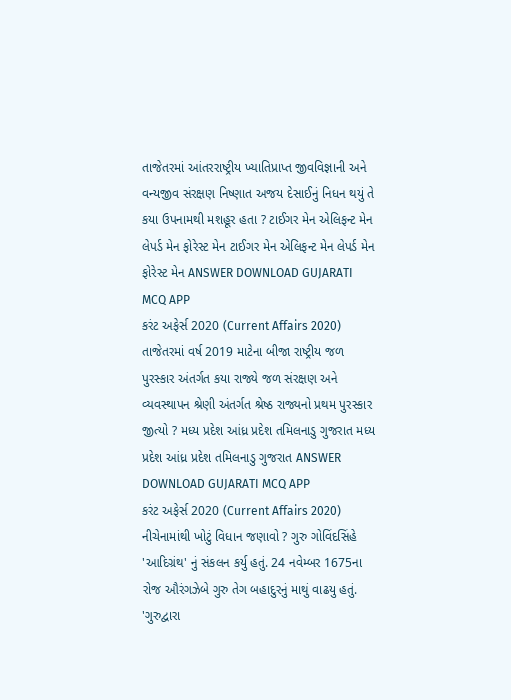તાજેતરમાં આંતરરાષ્ટ્રીય ખ્યાતિપ્રાપ્ત જીવવિજ્ઞાની અને વન્યજીવ સંરક્ષણ નિષ્ણાત અજય દેસાઈનું નિધન થયું તે કયા ઉપનામથી મશહૂર હતા ? ટાઈગર મેન એલિફન્ટ મેન લેપર્ડ મેન ફોરેસ્ટ મેન ટાઈગર મેન એલિફન્ટ મેન લેપર્ડ મેન ફોરેસ્ટ મેન ANSWER DOWNLOAD GUJARATI MCQ APP
કરંટ અફેર્સ 2020 (Current Affairs 2020) તાજેતરમાં વર્ષ 2019 માટેના બીજા રાષ્ટ્રીય જળ પુરસ્કાર અંતર્ગત કયા રાજ્યે જળ સંરક્ષણ અને વ્યવસ્થાપન શ્રેણી અંતર્ગત શ્રેષ્ઠ રાજ્યનો પ્રથમ પુરસ્કાર જીત્યો ? મધ્ય પ્રદેશ આંધ્ર પ્રદેશ તમિલનાડુ ગુજરાત મધ્ય પ્રદેશ આંધ્ર પ્રદેશ તમિલનાડુ ગુજરાત ANSWER DOWNLOAD GUJARATI MCQ APP
કરંટ અફેર્સ 2020 (Current Affairs 2020) નીચેનામાંથી ખોટું વિધાન જણાવો ? ગુરુ ગોવિંદસિંહે 'આદિગ્રંથ' નું સંકલન કર્યુ હતું. 24 નવેમ્બર 1675ના રોજ ઔરંગઝેબે ગુરુ તેગ બહાદુરનું માથું વાઢયુ હતું. 'ગુરુદ્વારા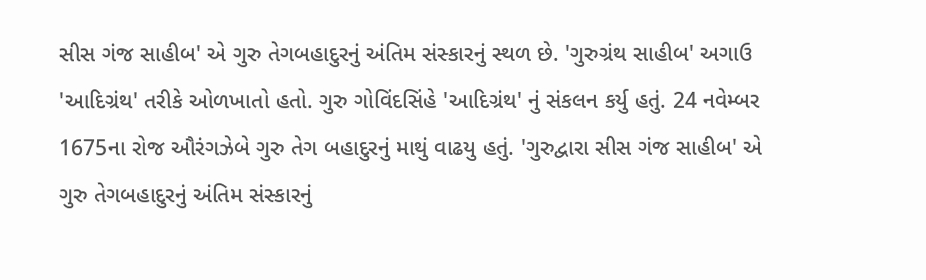સીસ ગંજ સાહીબ' એ ગુરુ તેગબહાદુરનું અંતિમ સંસ્કારનું સ્થળ છે. 'ગુરુગ્રંથ સાહીબ' અગાઉ 'આદિગ્રંથ' તરીકે ઓળખાતો હતો. ગુરુ ગોવિંદસિંહે 'આદિગ્રંથ' નું સંકલન કર્યુ હતું. 24 નવેમ્બર 1675ના રોજ ઔરંગઝેબે ગુરુ તેગ બહાદુરનું માથું વાઢયુ હતું. 'ગુરુદ્વારા સીસ ગંજ સાહીબ' એ ગુરુ તેગબહાદુરનું અંતિમ સંસ્કારનું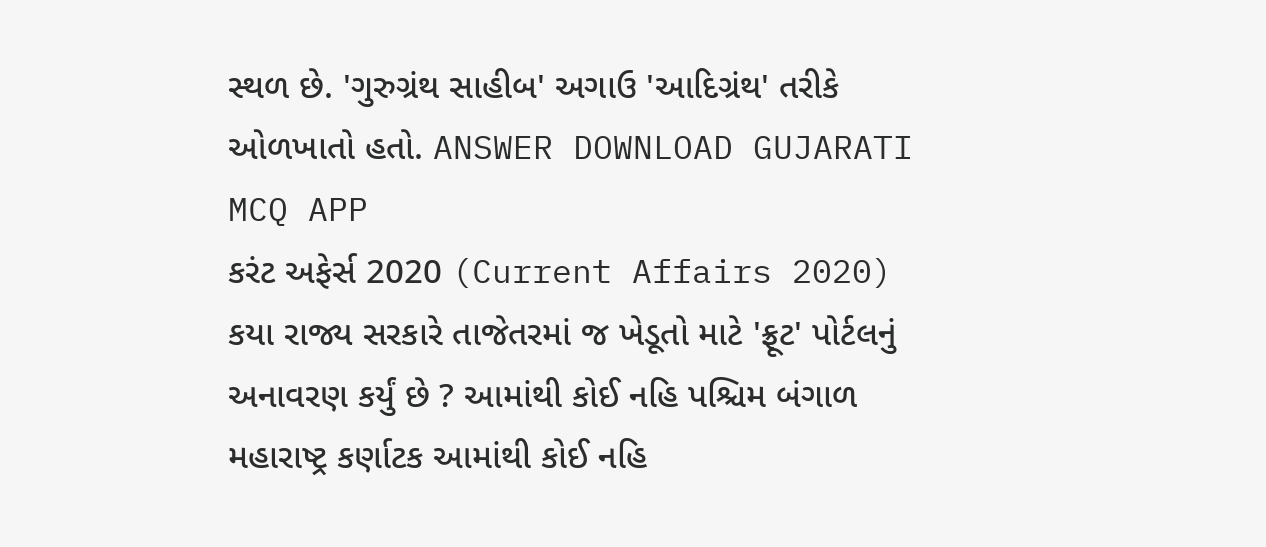સ્થળ છે. 'ગુરુગ્રંથ સાહીબ' અગાઉ 'આદિગ્રંથ' તરીકે ઓળખાતો હતો. ANSWER DOWNLOAD GUJARATI MCQ APP
કરંટ અફેર્સ 2020 (Current Affairs 2020) કયા રાજ્ય સરકારે તાજેતરમાં જ ખેડૂતો માટે 'ફ્રૂટ' પોર્ટલનું અનાવરણ કર્યું છે ? આમાંથી કોઈ નહિ પશ્ચિમ બંગાળ મહારાષ્ટ્ર કર્ણાટક આમાંથી કોઈ નહિ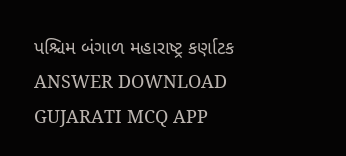પશ્ચિમ બંગાળ મહારાષ્ટ્ર કર્ણાટક ANSWER DOWNLOAD GUJARATI MCQ APP